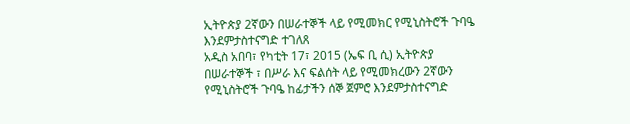ኢትዮጵያ 2ኛውን በሠራተኞች ላይ የሚመክር የሚኒስትሮች ጉባዔ እንደምታስተናግድ ተገለጸ
አዲስ አበባ፣ የካቲት 17፣ 2015 (ኤፍ ቢ ሲ) ኢትዮጵያ በሠራተኞች ፣ በሥራ እና ፍልሰት ላይ የሚመክረውን 2ኛውን የሚኒስትሮች ጉባዔ ከፊታችን ሰኞ ጀምሮ እንደምታስተናግድ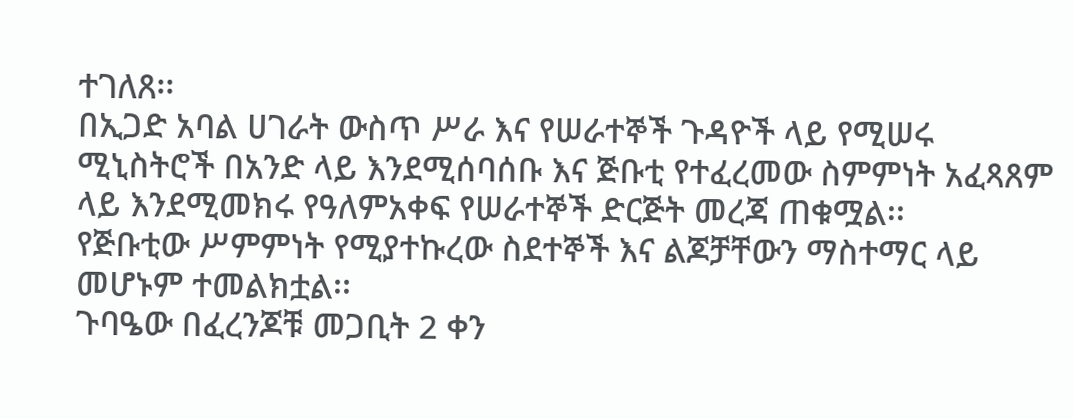ተገለጸ፡፡
በኢጋድ አባል ሀገራት ውስጥ ሥራ እና የሠራተኞች ጉዳዮች ላይ የሚሠሩ ሚኒስትሮች በአንድ ላይ እንደሚሰባሰቡ እና ጅቡቲ የተፈረመው ስምምነት አፈጻጸም ላይ እንደሚመክሩ የዓለምአቀፍ የሠራተኞች ድርጅት መረጃ ጠቁሟል፡፡
የጅቡቲው ሥምምነት የሚያተኩረው ስደተኞች እና ልጆቻቸውን ማስተማር ላይ መሆኑም ተመልክቷል፡፡
ጉባዔው በፈረንጆቹ መጋቢት 2 ቀን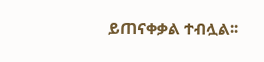ይጠናቀቃል ተብሏል፡፡